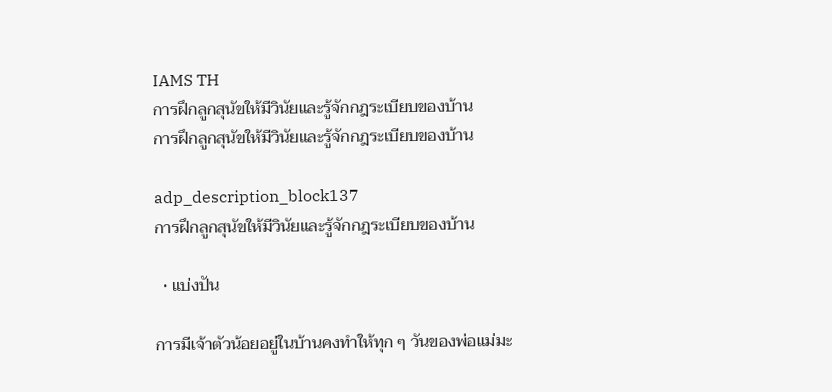IAMS TH
การฝึกลูกสุนัขให้มีวินัยและรู้จักกฎระเบียบของบ้าน
การฝึกลูกสุนัขให้มีวินัยและรู้จักกฎระเบียบของบ้าน

adp_description_block137
การฝึกลูกสุนัขให้มีวินัยและรู้จักกฎระเบียบของบ้าน

  • แบ่งปัน

การมีเจ้าตัวน้อยอยู่ในบ้านคงทำให้ทุก ๆ วันของพ่อแม่มะ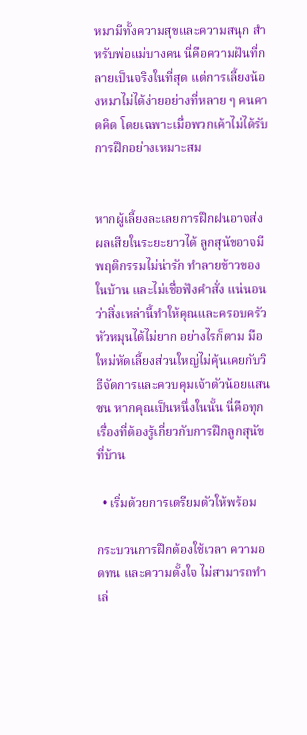หมามีทั้งความสุขและความสนุก สำหรับพ่อแม่บางคน นี่คือความฝันที่กลายเป็นจริงในที่สุด แต่การเลี้ยงน้องหมาไม่ได้ง่ายอย่างที่หลาย ๆ คนคาดคิด โดยเฉพาะเมื่อพวกเค้าไม่ได้รับการฝึกอย่างเหมาะสม


หากผู้เลี้ยงละเลยการฝึกฝนอาจส่งผลเสียในระยะยาวได้ ลูกสุนัขอาจมีพฤติกรรมไม่น่ารัก ทำลายข้าวของในบ้าน และไม่เชื่อฟังคำสั่ง แน่นอนว่าสิ่งเหล่านี้ทำให้คุณและครอบครัวหัวหมุนได้ไม่ยาก อย่างไรก็ตาม มือใหม่หัดเลี้ยงส่วนใหญ่ไม่คุ้นเคยกับวิธีจัดการและควบคุมเจ้าตัวน้อยแสนซน หากคุณเป็นหนึ่งในนั้น นี่คือทุกเรื่องที่ต้องรู้เกี่ยวกับการฝึกลูกสุนัขที่บ้าน

  • เริ่มด้วยการเตรียมตัวให้พร้อม

กระบวนการฝึกต้องใช้เวลา ความอดทน และความตั้งใจ ไม่สามารถทำเล่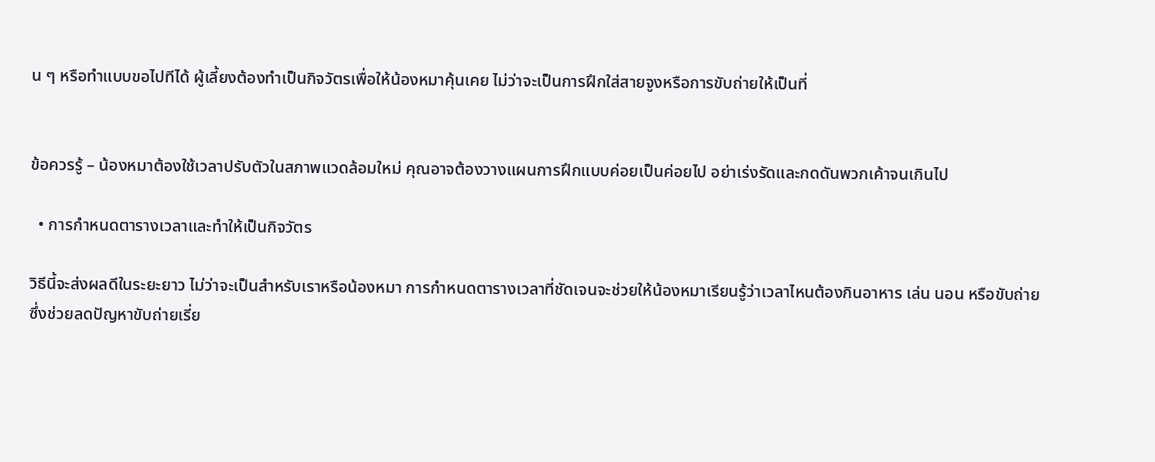น ๆ หรือทำแบบขอไปทีได้ ผู้เลี้ยงต้องทำเป็นกิจวัตรเพื่อให้น้องหมาคุ้นเคย ไม่ว่าจะเป็นการฝึกใส่สายจูงหรือการขับถ่ายให้เป็นที่


ข้อควรรู้ – น้องหมาต้องใช้เวลาปรับตัวในสภาพแวดล้อมใหม่ คุณอาจต้องวางแผนการฝึกแบบค่อยเป็นค่อยไป อย่าเร่งรัดและกดดันพวกเค้าจนเกินไป

  • การกำหนดตารางเวลาและทำให้เป็นกิจวัตร

วิธีนี้จะส่งผลดีในระยะยาว ไม่ว่าจะเป็นสำหรับเราหรือน้องหมา การกำหนดตารางเวลาที่ชัดเจนจะช่วยให้น้องหมาเรียนรู้ว่าเวลาไหนต้องกินอาหาร เล่น นอน หรือขับถ่าย ซึ่งช่วยลดปัญหาขับถ่ายเรี่ย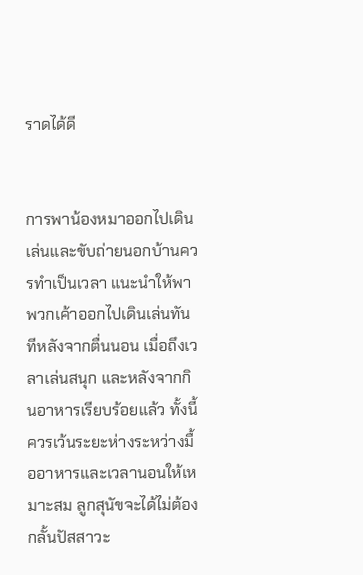ราดได้ดี


การพาน้องหมาออกไปเดินเล่นและขับถ่ายนอกบ้านควรทำเป็นเวลา แนะนำให้พาพวกเค้าออกไปเดินเล่นทันทีหลังจากตื่นนอน เมื่อถึงเวลาเล่นสนุก และหลังจากกินอาหารเรียบร้อยแล้ว ทั้งนี้ควรเว้นระยะห่างระหว่างมื้ออาหารและเวลานอนให้เหมาะสม ลูกสุนัขจะได้ไม่ต้องกลั้นปัสสาวะ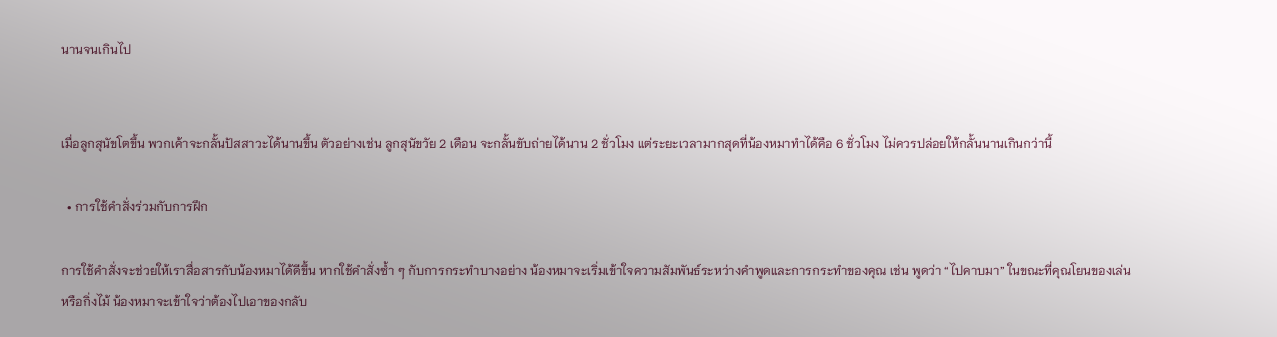นานจนเกินไป


เมื่อลูกสุนัขโตขึ้น พวกเค้าจะกลั้นปัสสาวะได้นานขึ้น ตัวอย่างเช่น ลูกสุนัขวัย 2 เดือน จะกลั้นขับถ่ายได้นาน 2 ชั่วโมง แต่ระยะเวลามากสุดที่น้องหมาทำได้คือ 6 ชั่วโมง ไม่ควรปล่อยให้กลั้นนานเกินกว่านี้

  • การใช้คำสั่งร่วมกับการฝึก

การใช้คำสั่งจะช่วยให้เราสื่อสารกับน้องหมาได้ดีขึ้น หากใช้คำสั่งซ้ำ ๆ กับการกระทำบางอย่าง น้องหมาจะเริ่มเข้าใจความสัมพันธ์ระหว่างคำพูดและการกระทำของคุณ เช่น พูดว่า “ไปคาบมา” ในขณะที่คุณโยนของเล่นหรือกิ่งไม้ น้องหมาจะเข้าใจว่าต้องไปเอาของกลับ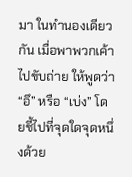มา ในทำนองเดียวกัน เมื่อพาพวกเค้าไปขับถ่าย ให้พูดว่า “อึ” หรือ “เบ่ง” โดยชี้ไปที่จุดใดจุดหนึ่งด้วย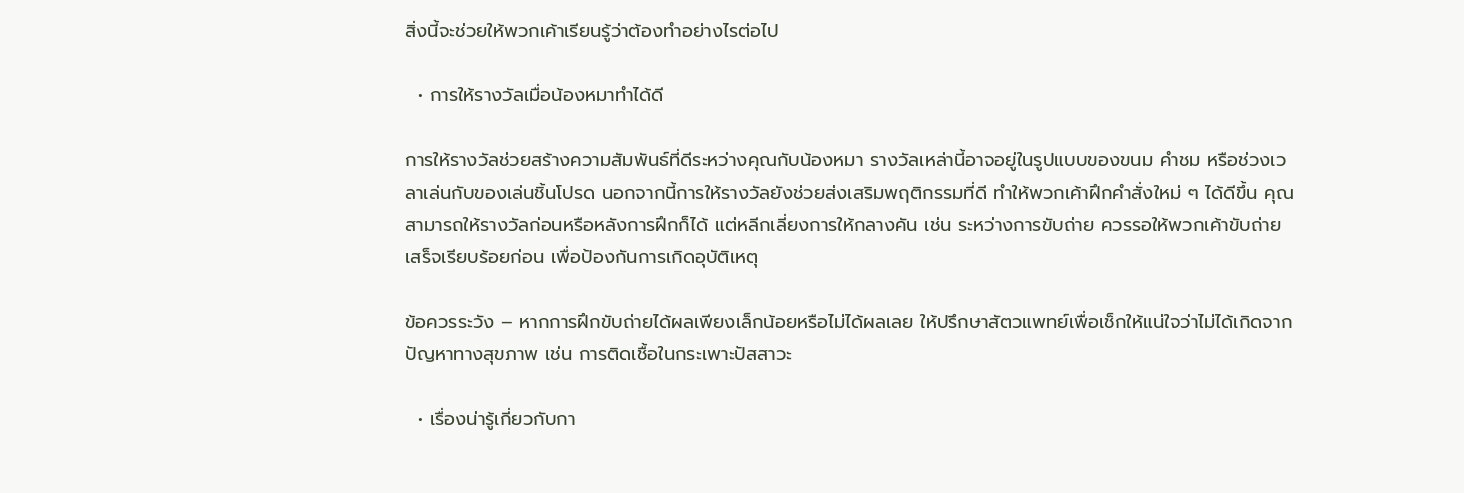สิ่งนี้จะช่วยให้พวกเค้าเรียนรู้ว่าต้องทำอย่างไรต่อไป

  • การให้รางวัลเมื่อน้องหมาทำได้ดี

การให้รางวัลช่วยสร้างความสัมพันธ์ที่ดีระหว่างคุณกับน้องหมา รางวัลเหล่านี้อาจอยู่ในรูปแบบของขนม คำชม หรือช่วงเวลาเล่นกับของเล่นชิ้นโปรด นอกจากนี้การให้รางวัลยังช่วยส่งเสริมพฤติกรรมที่ดี ทำให้พวกเค้าฝึกคำสั่งใหม่ ๆ ได้ดีขึ้น คุณสามารถให้รางวัลก่อนหรือหลังการฝึกก็ได้ แต่หลีกเลี่ยงการให้กลางคัน เช่น ระหว่างการขับถ่าย ควรรอให้พวกเค้าขับถ่ายเสร็จเรียบร้อยก่อน เพื่อป้องกันการเกิดอุบัติเหตุ

ข้อควรระวัง – หากการฝึกขับถ่ายได้ผลเพียงเล็กน้อยหรือไม่ได้ผลเลย ให้ปรึกษาสัตวแพทย์เพื่อเช็กให้แน่ใจว่าไม่ได้เกิดจากปัญหาทางสุขภาพ เช่น การติดเชื้อในกระเพาะปัสสาวะ

  • เรื่องน่ารู้เกี่ยวกับกา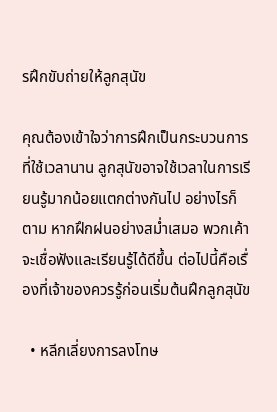รฝึกขับถ่ายให้ลูกสุนัข

คุณต้องเข้าใจว่าการฝึกเป็นกระบวนการที่ใช้เวลานาน ลูกสุนัขอาจใช้เวลาในการเรียนรู้มากน้อยแตกต่างกันไป อย่างไรก็ตาม หากฝึกฝนอย่างสม่ำเสมอ พวกเค้าจะเชื่อฟังและเรียนรู้ได้ดีขึ้น ต่อไปนี้คือเรื่องที่เจ้าของควรรู้ก่อนเริ่มต้นฝึกลูกสุนัข

  • หลีกเลี่ยงการลงโทษ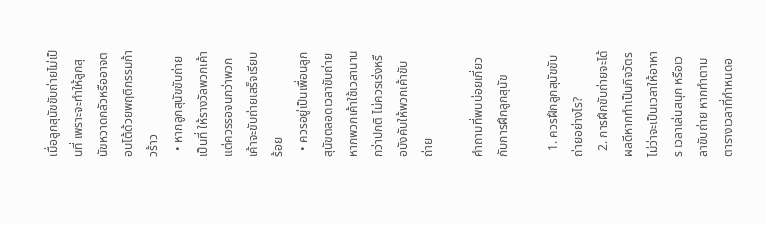เมื่อลูกสุนัขขับถ่ายไม่เป็นที่ เพราะจะทำให้ลูกสุนัขหวาดกลัวหรืออาจตอบโต้ด้วยพฤติกรรมก้าวร้าว
  • หากลูกสุนัขขับถ่ายเป็นที่ ให้รางวัลพวกเค้า แต่ควรรอจนกว่าพวกเค้าจะขับถ่ายเสร็จเรียบร้อย
  • ควรอยู่เป็นเพื่อนลูกสุนัขตลอดเวลาขับถ่าย หากพวกเค้าใช้เวลานานกว่าปกติ ไม่ควรเร่งหรือบังคับให้พวกเค้าขับถ่าย

คำถามที่พบบ่อยเกี่ยวกับการฝึกลูกสุนัข

  1. ควรฝึกลูกสุนัขขับถ่ายอย่างไร?
  2. การฝึกขับถ่ายจะได้ผลดีหากทำเป็นกิจวัตร ไม่ว่าจะเป็นเวลาให้อาหาร เวลาเล่นสนุก หรือเวลาขับถ่าย หากทำตามตารางเวลาที่กำหนดอ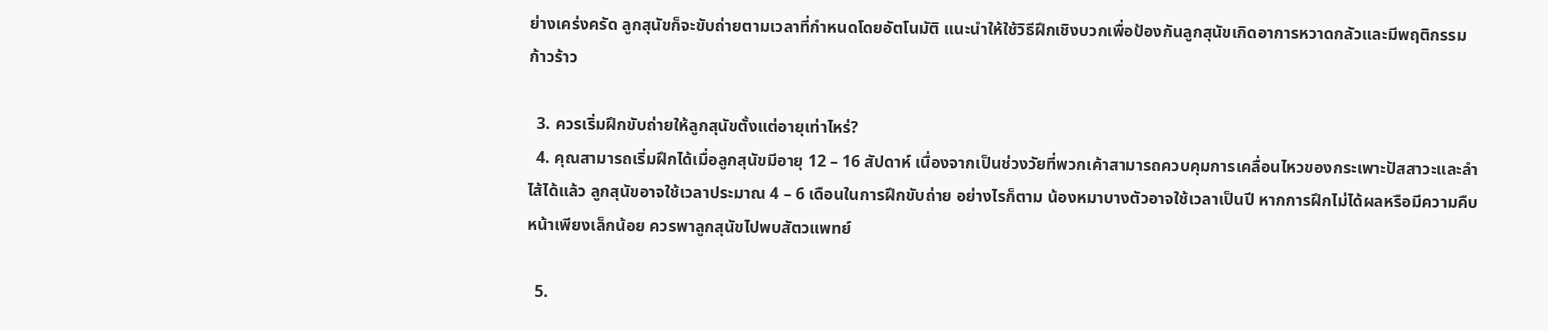ย่างเคร่งครัด ลูกสุนัขก็จะขับถ่ายตามเวลาที่กำหนดโดยอัตโนมัติ แนะนำให้ใช้วิธีฝึกเชิงบวกเพื่อป้องกันลูกสุนัขเกิดอาการหวาดกลัวและมีพฤติกรรมก้าวร้าว

  3. ควรเริ่มฝึกขับถ่ายให้ลูกสุนัขตั้งแต่อายุเท่าไหร่?
  4. คุณสามารถเริ่มฝึกได้เมื่อลูกสุนัขมีอายุ 12 – 16 สัปดาห์ เนื่องจากเป็นช่วงวัยที่พวกเค้าสามารถควบคุมการเคลื่อนไหวของกระเพาะปัสสาวะและลำไส้ได้แล้ว ลูกสุนัขอาจใช้เวลาประมาณ 4 – 6 เดือนในการฝึกขับถ่าย อย่างไรก็ตาม น้องหมาบางตัวอาจใช้เวลาเป็นปี หากการฝึกไม่ได้ผลหรือมีความคืบหน้าเพียงเล็กน้อย ควรพาลูกสุนัขไปพบสัตวแพทย์

  5.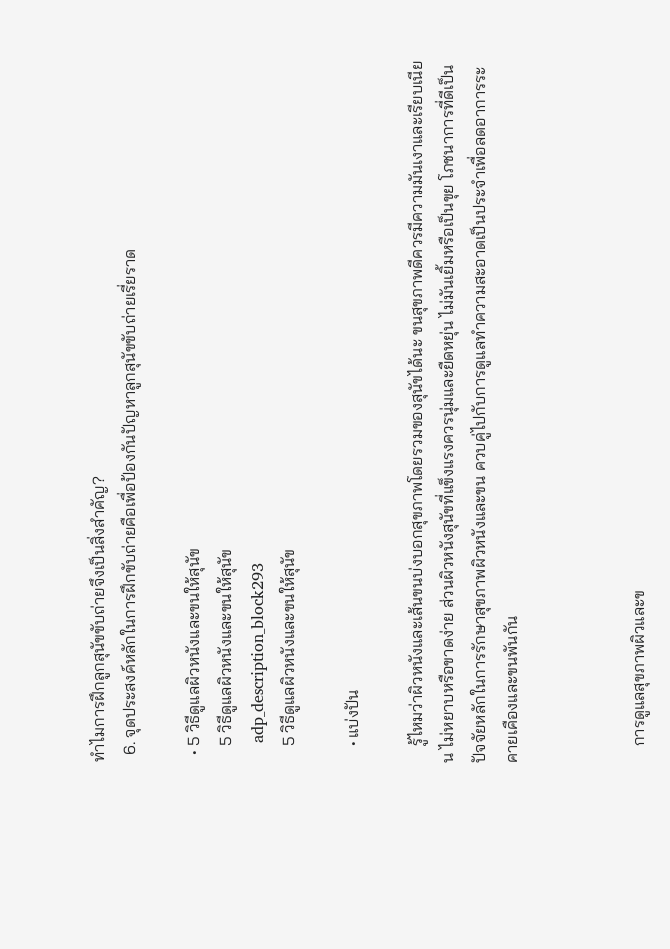ทำไมการฝึกลูกสุนัขขับถ่ายจึงเป็นสิ่งสำคัญ?
  6. จุดประสงค์หลักในการฝึกขับถ่ายคือเพื่อป้องกันปัญหาลูกสุนัขขับถ่ายเรี่ยราด

  • 5 วิธีดูแลผิวหนังและขนให้สุนัข
    5 วิธีดูแลผิวหนังและขนให้สุนัข
    adp_description_block293
    5 วิธีดูแลผิวหนังและขนให้สุนัข

    • แบ่งปัน

    รู้ไหมว่าผิวหนังและเส้นขนบ่งบอกสุขภาพโดยรวมของสุนัขได้นะ ขนสุขภาพดีควรมีความมันเงาและเรียบเนียน ไม่หยาบหรือขาดง่าย ส่วนผิวหนังสุนัขที่แข็งแรงควรนุ่มและยืดหยุ่น ไม่มันเยิ้มหรือเป็นขุย โภชนาการที่ดีเป็นปัจจัยหลักในการรักษาสุขภาพผิวหนังและขน ควบคู่ไปกับการดูแลทำความสะอาดเป็นประจำเพื่อลดอาการระคายเคืองและขนพันกัน



    การดูแลสุขภาพผิวและข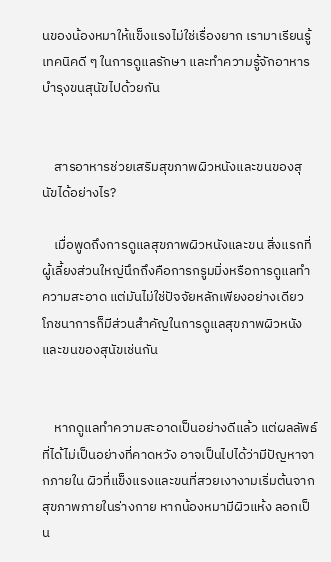นของน้องหมาให้แข็งแรงไม่ใช่เรื่องยาก เรามาเรียนรู้เทคนิคดี ๆ ในการดูแลรักษา และทำความรู้จักอาหารบำรุงขนสุนัขไปด้วยกัน


    สารอาหารช่วยเสริมสุขภาพผิวหนังและขนของสุนัขได้อย่างไร?

    เมื่อพูดถึงการดูแลสุขภาพผิวหนังและขน สิ่งแรกที่ผู้เลี้ยงส่วนใหญ่นึกถึงคือการกรูมมิ่งหรือการดูแลทำความสะอาด แต่มันไม่ใช่ปัจจัยหลักเพียงอย่างเดียว โภชนาการก็มีส่วนสำคัญในการดูแลสุขภาพผิวหนังและขนของสุนัขเช่นกัน


    หากดูแลทำความสะอาดเป็นอย่างดีแล้ว แต่ผลลัพธ์ที่ได้ไม่เป็นอย่างที่คาดหวัง อาจเป็นไปได้ว่ามีปัญหาจากภายใน ผิวที่แข็งแรงและขนที่สวยเงางามเริ่มต้นจากสุขภาพภายในร่างกาย หากน้องหมามีผิวแห้ง ลอกเป็น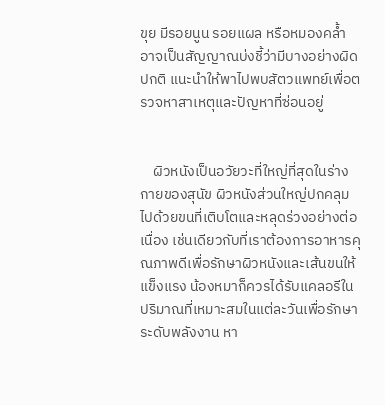ขุย มีรอยนูน รอยแผล หรือหมองคล้ำ อาจเป็นสัญญาณบ่งชี้ว่ามีบางอย่างผิดปกติ แนะนำให้พาไปพบสัตวแพทย์เพื่อตรวจหาสาเหตุและปัญหาที่ซ่อนอยู่


    ผิวหนังเป็นอวัยวะที่ใหญ่ที่สุดในร่างกายของสุนัข ผิวหนังส่วนใหญ่ปกคลุมไปด้วยขนที่เติบโตและหลุดร่วงอย่างต่อเนื่อง เช่นเดียวกับที่เราต้องการอาหารคุณภาพดีเพื่อรักษาผิวหนังและเส้นขนให้แข็งแรง น้องหมาก็ควรได้รับแคลอรีในปริมาณที่เหมาะสมในแต่ละวันเพื่อรักษาระดับพลังงาน หา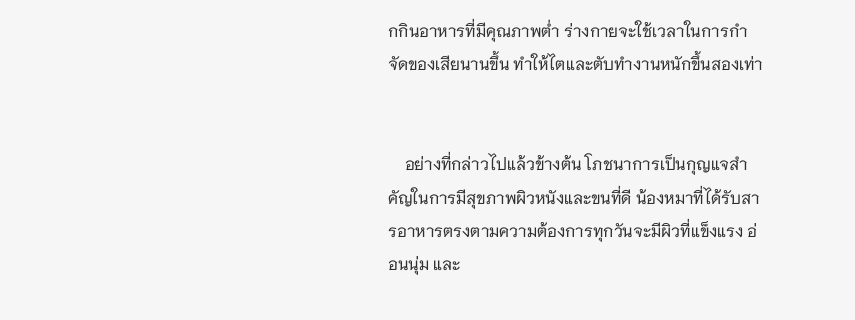กกินอาหารที่มีคุณภาพต่ำ ร่างกายจะใช้เวลาในการกำจัดของเสียนานขึ้น ทำให้ไตและตับทำงานหนักขึ้นสองเท่า


    อย่างที่กล่าวไปแล้วข้างต้น โภชนาการเป็นกุญแจสำคัญในการมีสุขภาพผิวหนังและขนที่ดี น้องหมาที่ได้รับสารอาหารตรงตามความต้องการทุกวันจะมีผิวที่แข็งแรง อ่อนนุ่ม และ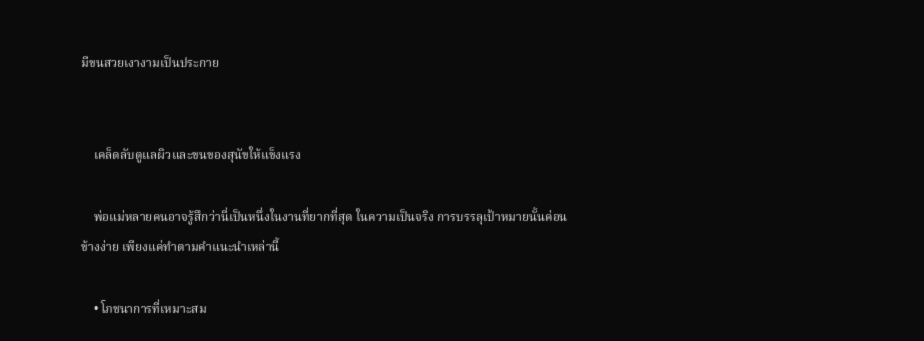มีขนสวยเงางามเป็นประกาย


    เคล็ดลับดูแลผิวและขนของสุนัขให้แข็งแรง

    พ่อแม่หลายคนอาจรู้สึกว่านี่เป็นหนึ่งในงานที่ยากที่สุด ในความเป็นจริง การบรรลุเป้าหมายนั้นค่อนข้างง่าย เพียงแค่ทำตามคำแนะนำเหล่านี้

    • โภชนาการที่เหมาะสม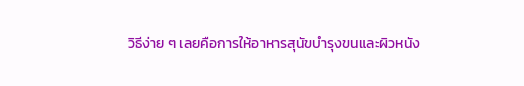วิธีง่าย ๆ เลยคือการให้อาหารสุนัขบำรุงขนและผิวหนัง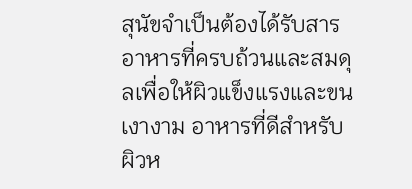สุนัขจำเป็นต้องได้รับสารอาหารที่ครบถ้วนและสมดุลเพื่อให้ผิวแข็งแรงและขนเงางาม อาหารที่ดีสำหรับผิวห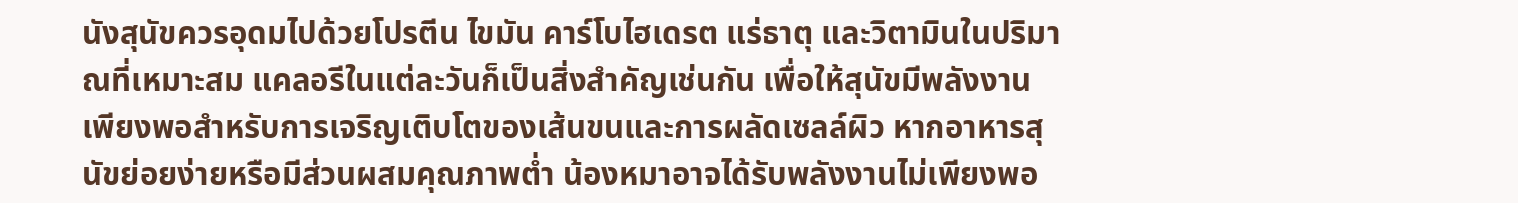นังสุนัขควรอุดมไปด้วยโปรตีน ไขมัน คาร์โบไฮเดรต แร่ธาตุ และวิตามินในปริมาณที่เหมาะสม แคลอรีในแต่ละวันก็เป็นสิ่งสำคัญเช่นกัน เพื่อให้สุนัขมีพลังงานเพียงพอสำหรับการเจริญเติบโตของเส้นขนและการผลัดเซลล์ผิว หากอาหารสุนัขย่อยง่ายหรือมีส่วนผสมคุณภาพต่ำ น้องหมาอาจได้รับพลังงานไม่เพียงพอ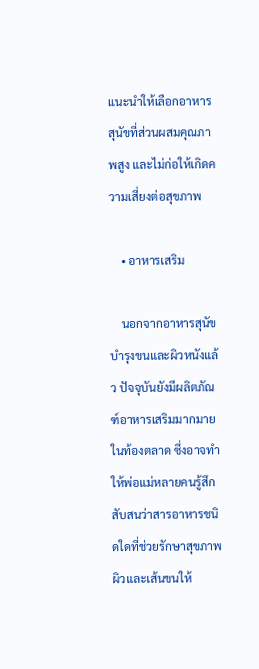แนะนำให้เลือกอาหารสุนัขที่ส่วนผสมคุณภาพสูง และไม่ก่อให้เกิดความเสี่ยงต่อสุขภาพ

    • อาหารเสริม

    นอกจากอาหารสุนัขบำรุงขนและผิวหนังแล้ว ปัจจุบันยังมีผลิตภัณฑ์อาหารเสริมมากมายในท้องตลาด ซึ่งอาจทำให้พ่อแม่หลายคนรู้สึกสับสนว่าสารอาหารชนิดใดที่ช่วยรักษาสุขภาพผิวและเส้นขนให้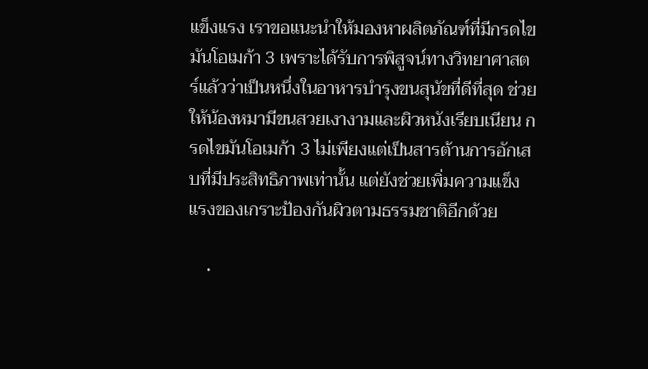แข็งแรง เราขอแนะนำให้มองหาผลิตภัณฑ์ที่มีกรดไขมันโอเมก้า 3 เพราะได้รับการพิสูจน์ทางวิทยาศาสตร์แล้วว่าเป็นหนึ่งในอาหารบำรุงขนสุนัขที่ดีที่สุด ช่วยให้น้องหมามีขนสวยเงางามและผิวหนังเรียบเนียน กรดไขมันโอเมก้า 3 ไม่เพียงแต่เป็นสารต้านการอักเสบที่มีประสิทธิภาพเท่านั้น แต่ยังช่วยเพิ่มความแข็งแรงของเกราะป้องกันผิวตามธรรมชาติอีกด้วย

    •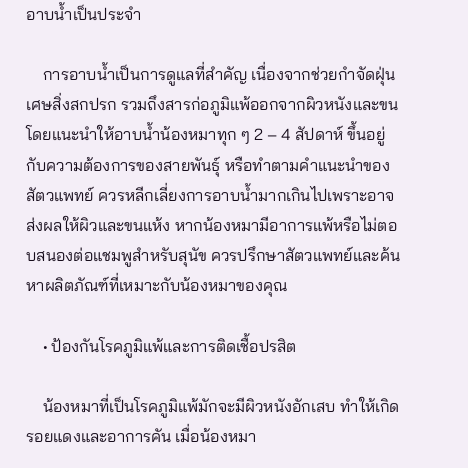อาบน้ำเป็นประจำ

    การอาบน้ำเป็นการดูแลที่สำคัญ เนื่องจากช่วยกำจัดฝุ่น เศษสิ่งสกปรก รวมถึงสารก่อภูมิแพ้ออกจากผิวหนังและขน โดยแนะนำให้อาบน้ำน้องหมาทุก ๆ 2 – 4 สัปดาห์ ขึ้นอยู่กับความต้องการของสายพันธุ์ หรือทำตามคำแนะนำของสัตวแพทย์ ควรหลีกเลี่ยงการอาบน้ำมากเกินไปเพราะอาจส่งผลให้ผิวและขนแห้ง หากน้องหมามีอาการแพ้หรือไม่ตอบสนองต่อแชมพูสำหรับสุนัข ควรปรึกษาสัตวแพทย์และค้นหาผลิตภัณฑ์ที่เหมาะกับน้องหมาของคุณ

    • ป้องกันโรคภูมิแพ้และการติดเชื้อปรสิต

    น้องหมาที่เป็นโรคภูมิแพ้มักจะมีผิวหนังอักเสบ ทำให้เกิดรอยแดงและอาการคัน เมื่อน้องหมา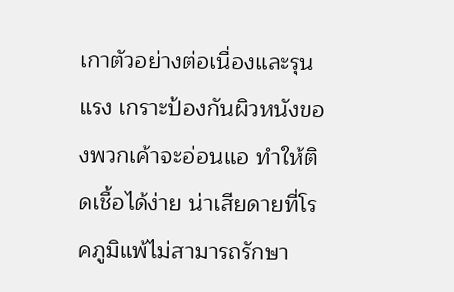เกาตัวอย่างต่อเนื่องและรุนแรง เกราะป้องกันผิวหนังของพวกเค้าจะอ่อนแอ ทำให้ติดเชื้อได้ง่าย น่าเสียดายที่โรคภูมิแพ้ไม่สามารถรักษา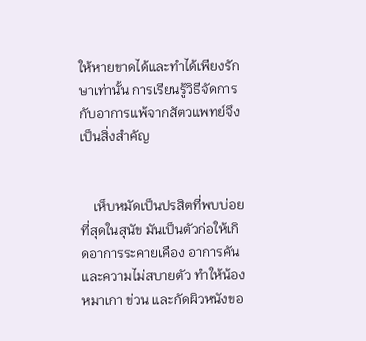ให้หายขาดได้และทำได้เพียงรักษาเท่านั้น การเรียนรู้วิธีจัดการกับอาการแพ้จากสัตวแพทย์จึงเป็นสิ่งสำคัญ


    เห็บหมัดเป็นปรสิตที่พบบ่อยที่สุดในสุนัข มันเป็นตัวก่อให้เกิดอาการระคายเคือง อาการคัน และความไม่สบายตัว ทำให้น้องหมาเกา ข่วน และกัดผิวหนังขอ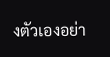งตัวเองอย่า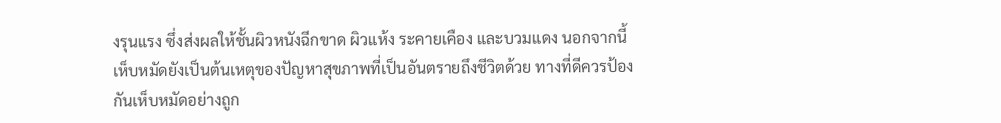งรุนแรง ซึ่งส่งผลให้ชั้นผิวหนังฉีกขาด ผิวแห้ง ระคายเคือง และบวมแดง นอกจากนี้เห็บหมัดยังเป็นต้นเหตุของปัญหาสุขภาพที่เป็นอันตรายถึงชีวิตด้วย ทางที่ดีควรป้องกันเห็บหมัดอย่างถูก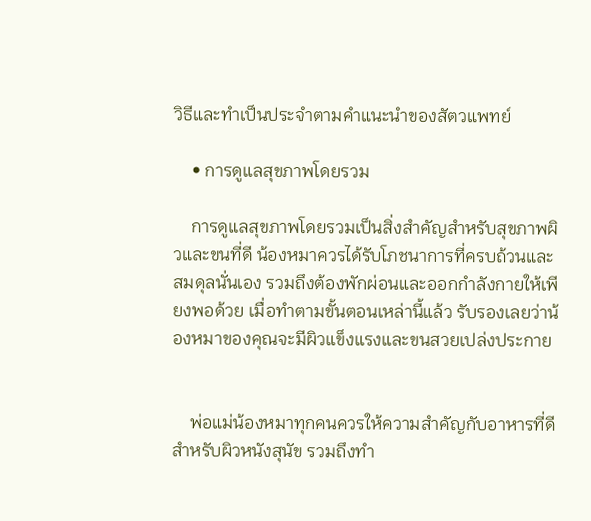วิธีและทำเป็นประจำตามคำแนะนำของสัตวแพทย์

    • การดูแลสุขภาพโดยรวม

    การดูแลสุขภาพโดยรวมเป็นสิ่งสำคัญสำหรับสุขภาพผิวและขนที่ดี น้องหมาควรได้รับโภชนาการที่ครบถ้วนและสมดุลนั่นเอง รวมถึงต้องพักผ่อนและออกกำลังกายให้เพียงพอด้วย เมื่อทำตามขั้นตอนเหล่านี้แล้ว รับรองเลยว่าน้องหมาของคุณจะมีผิวแข็งแรงและขนสวยเปล่งประกาย


    พ่อแม่น้องหมาทุกคนควรให้ความสำคัญกับอาหารที่ดีสำหรับผิวหนังสุนัข รวมถึงทำ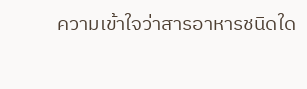ความเข้าใจว่าสารอาหารชนิดใด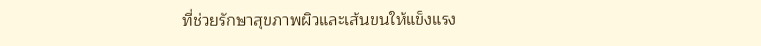ที่ช่วยรักษาสุขภาพผิวและเส้นขนให้แข็งแรง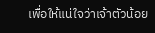เพื่อให้แน่ใจว่าเจ้าตัวน้อย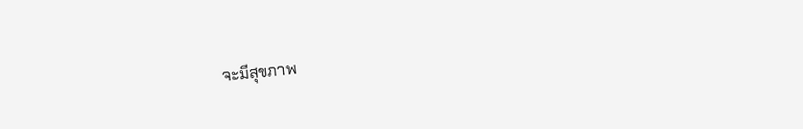จะมีสุขภาพ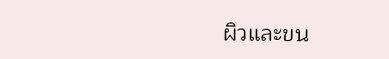ผิวและขน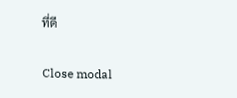ที่ดี

Close modal